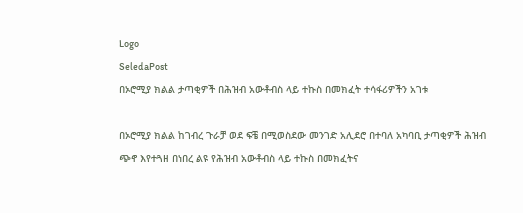Logo
SeledaPost
በኦሮሚያ ክልል ታጣቂዎች በሕዝብ አውቶብስ ላይ ተኩስ በመክፈት ተሳፋሪዎችን አገቱ

በኦሮሚያ ክልል ከገብረ ጉራቻ ወደ ፍቼ በሚወስደው መንገድ አሊደሮ በተባለ አካባቢ ታጣቂዎች ሕዝብ ጭኖ እየተጓዘ በነበረ ልዩ የሕዝብ አውቶብስ ላይ ተኩስ በመክፈትና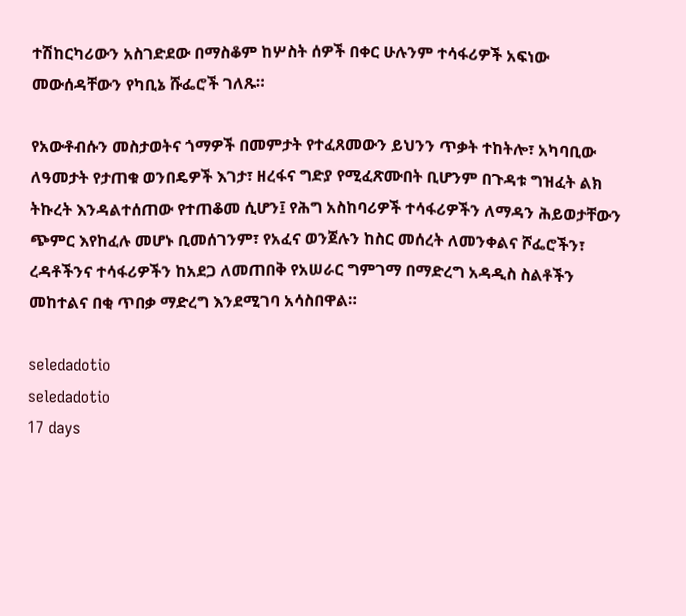ተሽከርካሪውን አስገድደው በማስቆም ከሦስት ሰዎች በቀር ሁሉንም ተሳፋሪዎች አፍነው መውሰዳቸውን የካቢኔ ሹፌሮች ገለጹ።

የአውቶብሱን መስታወትና ጎማዎች በመምታት የተፈጸመውን ይህንን ጥቃት ተከትሎ፣ አካባቢው ለዓመታት የታጠቁ ወንበዴዎች እገታ፣ ዘረፋና ግድያ የሚፈጽሙበት ቢሆንም በጉዳቱ ግዝፈት ልክ ትኩረት እንዳልተሰጠው የተጠቆመ ሲሆን፤ የሕግ አስከባሪዎች ተሳፋሪዎችን ለማዳን ሕይወታቸውን ጭምር እየከፈሉ መሆኑ ቢመሰገንም፣ የአፈና ወንጀሉን ከስር መሰረት ለመንቀልና ሾፌሮችን፣ ረዳቶችንና ተሳፋሪዎችን ከአደጋ ለመጠበቅ የአሠራር ግምገማ በማድረግ አዳዲስ ስልቶችን መከተልና በቂ ጥበቃ ማድረግ እንደሚገባ አሳስበዋል።

seledadotio
seledadotio
17 days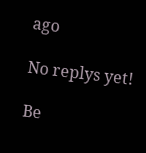ago

No replys yet!

Be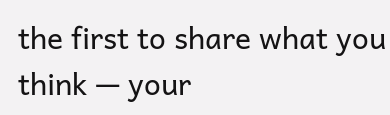the first to share what you think — your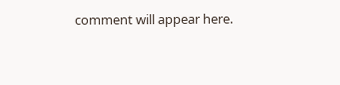comment will appear here.